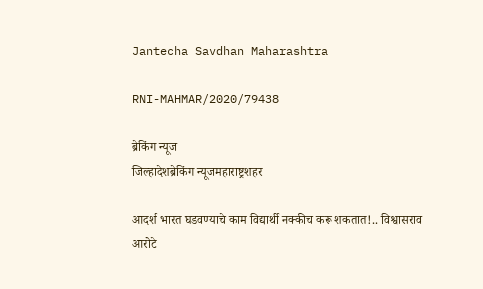Jantecha Savdhan Maharashtra

RNI-MAHMAR/2020/79438

ब्रेकिंग न्यूज
जिल्हादेशब्रेकिंग न्यूजमहाराष्ट्रशहर

आदर्श भारत घडवण्याचे काम विद्यार्थी नक्कीच करू शकतात!.. विश्वासराव आरोटे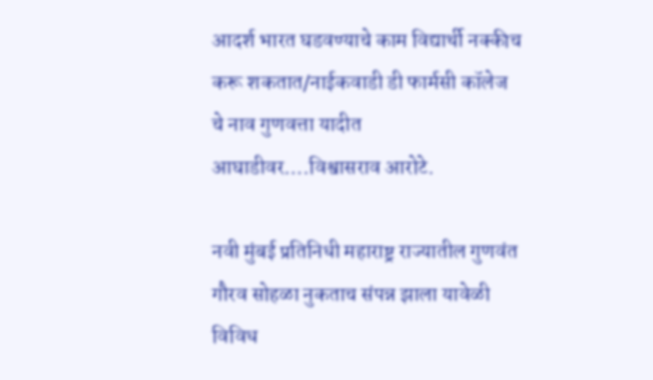आदर्श भारत घडवण्याचे काम विद्यार्थी नक्कीच करू शकतात/नाईकवाडी डी फार्मसी कॉलेज चे नाव गुणवत्ता यादीत आघाडीवर….विश्वासराव आरोटे.

नवी मुंबई प्रतिनिधी महाराष्ट्र राज्यातील गुणवंत गौरव सोहळा नुकताच संपन्न झाला यावेळी विविध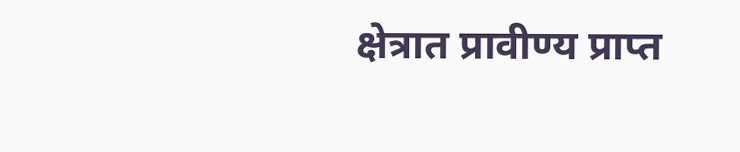क्षेत्रात प्रावीण्य प्राप्त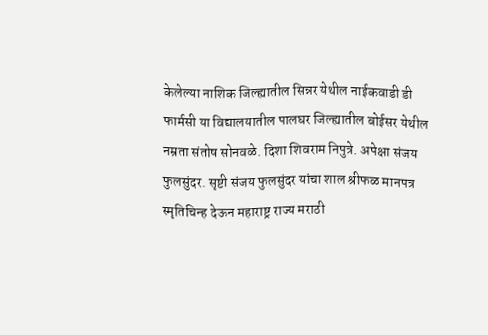केलेल्या नाशिक जिल्ह्यातील सिन्नर येथील नाईकवाडी डी फार्मसी या विद्यालयातील पालघर जिल्ह्यातील बोईसर येथील नम्रता संतोष सोनवळे. दिशा शिवराम निपुत्रे. अपेक्षा संजय फुलसुंदर. सृष्टी संजय फुलसुंदर यांचा शाल श्रीफळ मानपत्र स्मृतिचिन्ह देऊन महाराष्ट्र राज्य मराठी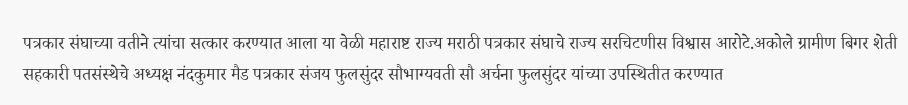पत्रकार संघाच्या वतीने त्यांचा सत्कार करण्यात आला या वेळी महाराष्ट राज्य मराठी पत्रकार संघाचे राज्य सरचिटणीस विश्वास आरोटे.अकोले ग्रामीण बिगर शेती सहकारी पतसंस्थेचे अध्यक्ष नंदकुमार मैड पत्रकार संजय फुलसुंदर सौभाग्यवती सौ अर्चना फुलसुंदर यांच्या उपस्थितीत करण्यात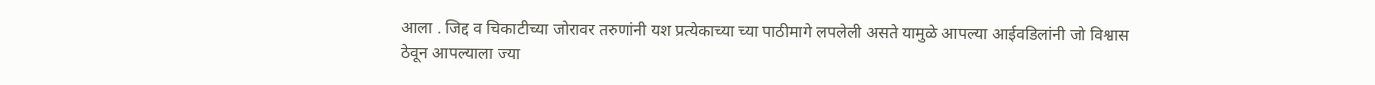आला . जिद्द व चिकाटीच्या जोरावर तरुणांनी यश प्रत्येकाच्या च्या पाठीमागे लपलेली असते यामुळे आपल्या आईवडिलांनी जो विश्वास ठेवून आपल्याला ज्या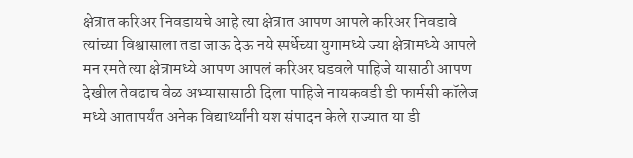क्षेत्रात करिअर निवडायचे आहे त्या क्षेत्रात आपण आपले करिअर निवडावे त्यांच्या विश्वासाला तडा जाऊ देऊ नये स्पर्धेच्या युगामध्ये ज्या क्षेत्रामध्ये आपले मन रमते त्या क्षेत्रामध्ये आपण आपलं करिअर घडवले पाहिजे यासाठी आपण देखील तेवढाच वेळ अभ्यासासाठी दिला पाहिजे नायकवडी डी फार्मसी कॉलेज मध्ये आतापर्यंत अनेक विद्यार्थ्यांनी यश संपादन केले राज्यात या डी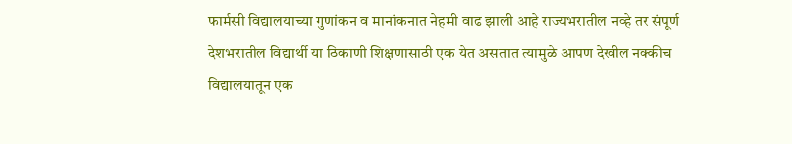फार्मसी विद्यालयाच्या गुणांकन व मानांकनात नेहमी वाढ झाली आहे राज्यभरातील नव्हे तर संपूर्ण देशभरातील विद्यार्थी या ठिकाणी शिक्षणासाठी एक येत असतात त्यामुळे आपण देखील नक्कीच विद्यालयातून एक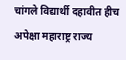चांगले विद्यार्थी दहावीत हीच अपेक्षा महाराष्ट्र राज्य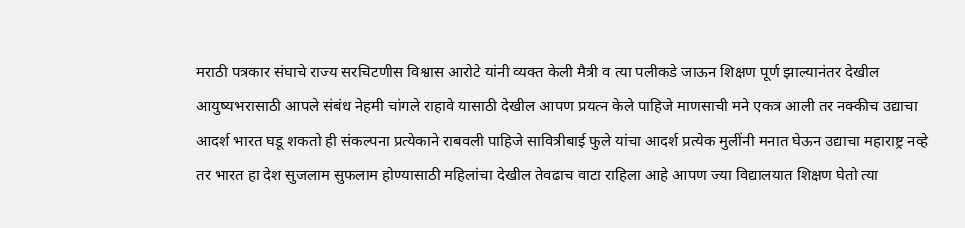मराठी पत्रकार संघाचे राज्य सरचिटणीस विश्वास आरोटे यांनी व्यक्त केली मैत्री व त्या पलीकडे जाऊन शिक्षण पूर्ण झाल्यानंतर देखील आयुष्यभरासाठी आपले संबंध नेहमी चांगले राहावे यासाठी देखील आपण प्रयत्न केले पाहिजे माणसाची मने एकत्र आली तर नक्कीच उद्याचा आदर्श भारत घडू शकतो ही संकल्पना प्रत्येकाने राबवली पाहिजे सावित्रीबाई फुले यांचा आदर्श प्रत्येक मुलींनी मनात घेऊन उद्याचा महाराष्ट्र नव्हे तर भारत हा देश सुजलाम सुफलाम होण्यासाठी महिलांचा देखील तेवढाच वाटा राहिला आहे आपण ज्या विद्यालयात शिक्षण घेतो त्या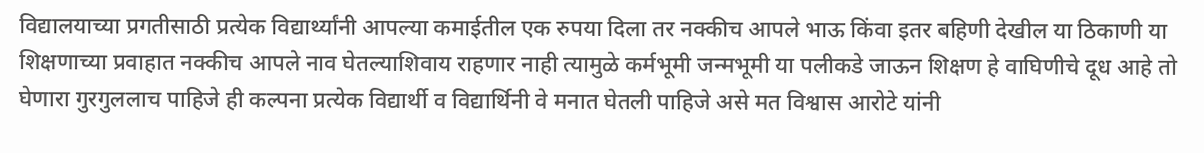विद्यालयाच्या प्रगतीसाठी प्रत्येक विद्यार्थ्यांनी आपल्या कमाईतील एक रुपया दिला तर नक्कीच आपले भाऊ किंवा इतर बहिणी देखील या ठिकाणी या शिक्षणाच्या प्रवाहात नक्कीच आपले नाव घेतल्याशिवाय राहणार नाही त्यामुळे कर्मभूमी जन्मभूमी या पलीकडे जाऊन शिक्षण हे वाघिणीचे दूध आहे तो घेणारा गुरगुललाच पाहिजे ही कल्पना प्रत्येक विद्यार्थी व विद्यार्थिनी वे मनात घेतली पाहिजे असे मत विश्वास आरोटे यांनी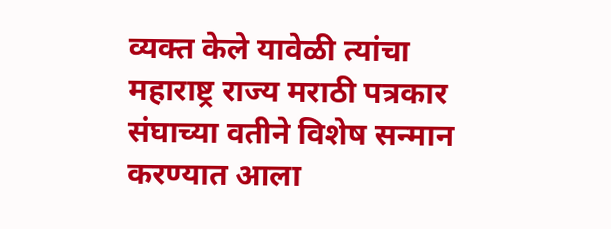व्यक्त केले यावेळी त्यांचा महाराष्ट्र राज्य मराठी पत्रकार संघाच्या वतीने विशेष सन्मान करण्यात आला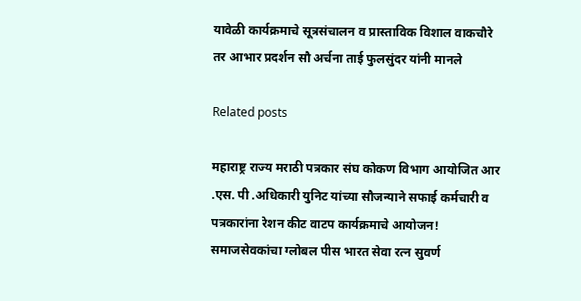यावेळी कार्यक्रमाचे सूत्रसंचालन व प्रास्ताविक विशाल वाकचौरे तर आभार प्रदर्शन सौ अर्चना ताई फुलसुंदर यांनी मानले

Related posts

महाराष्ट्र राज्य मराठी पत्रकार संघ कोकण विभाग आयोजित आर .एस. पी .अधिकारी युनिट यांच्या सौजन्याने सफाई कर्मचारी व पत्रकारांना रेशन कीट वाटप कार्यक्रमाचे आयोजन! समाजसेवकांचा ग्लोबल पीस भारत सेवा रत्न सुवर्ण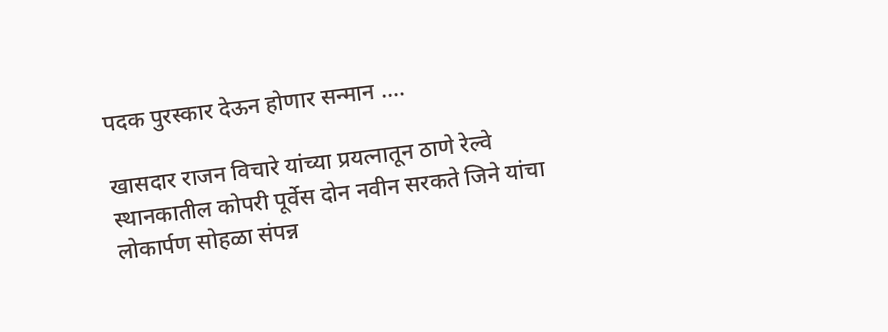पदक पुरस्कार देऊन होणार सन्मान ….

खासदार राजन विचारे यांच्या प्रयत्नातून ठाणे रेल्वे स्थानकातील कोपरी पूर्वेस दोन नवीन सरकते जिने यांचा लोकार्पण सोहळा संपन्न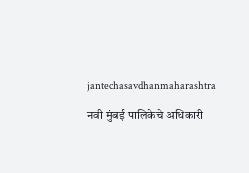jantechasavdhanmaharashtra

नवी मुंबई पालिकेचे अधिकारी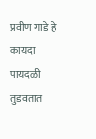प्रवीण गाडे हे कायदा पायदळी तुडवतात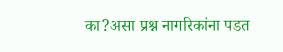का?असा प्रश्न नागरिकांना पडत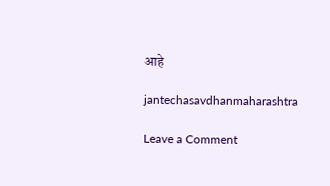आहे

jantechasavdhanmaharashtra

Leave a Comment